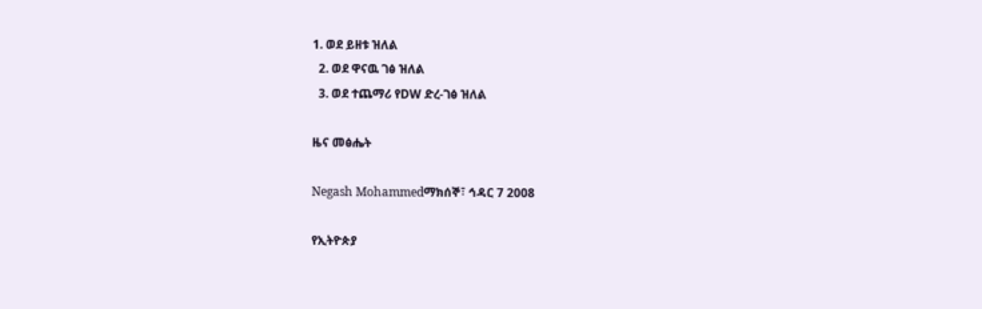1. ወደ ይዘቱ ዝለል
  2. ወደ ዋናዉ ገፅ ዝለል
  3. ወደ ተጨማሪ የDW ድረ-ገፅ ዝለል

ዜና መፅሔት

Negash Mohammedማክሰኞ፣ ኅዳር 7 2008

የኢትዮጵያ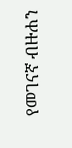የመገናኛ ብዙሐን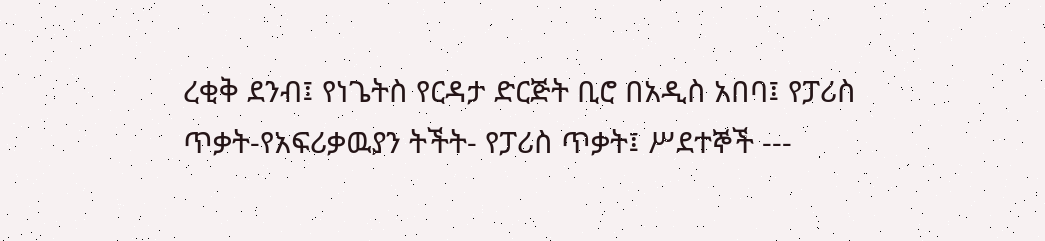ረቂቅ ደንብ፤ የነጌትስ የርዳታ ድርጅት ቢሮ በአዲስ አበባ፤ የፓሪስ ጥቃት-የአፍሪቃዉያን ትችት- የፓሪስ ጥቃት፤ ሥደተኞች ---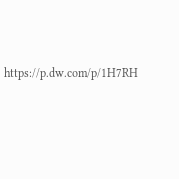https://p.dw.com/p/1H7RH